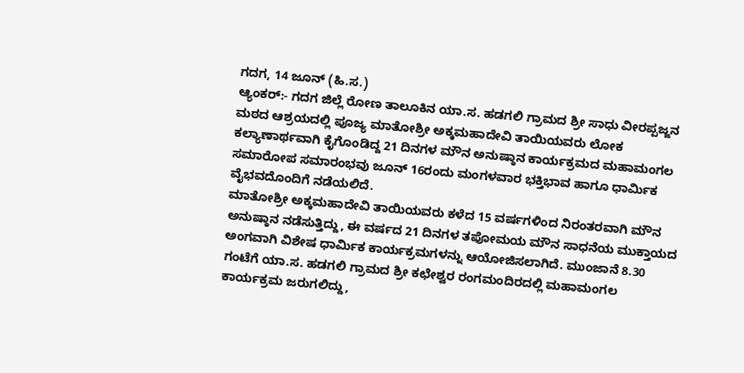ಗದಗ, 14 ಜೂನ್ (ಹಿ.ಸ.)
ಆ್ಯಂಕರ್:- ಗದಗ ಜಿಲ್ಲೆ ರೋಣ ತಾಲೂಕಿನ ಯಾ.ಸ. ಹಡಗಲಿ ಗ್ರಾಮದ ಶ್ರೀ ಸಾಧು ವೀರಪ್ಪಜ್ಜನ ಮಠದ ಆಶ್ರಯದಲ್ಲಿ ಪೂಜ್ಯ ಮಾತೋಶ್ರೀ ಅಕ್ಕಮಹಾದೇವಿ ತಾಯಿಯವರು ಲೋಕ ಕಲ್ಯಾಣಾರ್ಥವಾಗಿ ಕೈಗೊಂಡಿದ್ದ 21 ದಿನಗಳ ಮೌನ ಅನುಷ್ಠಾನ ಕಾರ್ಯಕ್ರಮದ ಮಹಾಮಂಗಲ ಸಮಾರೋಪ ಸಮಾರಂಭವು ಜೂನ್ 16ರಂದು ಮಂಗಳವಾರ ಭಕ್ತಿಭಾವ ಹಾಗೂ ಧಾರ್ಮಿಕ ವೈಭವದೊಂದಿಗೆ ನಡೆಯಲಿದೆ.
ಮಾತೋಶ್ರೀ ಅಕ್ಕಮಹಾದೇವಿ ತಾಯಿಯವರು ಕಳೆದ 15 ವರ್ಷಗಳಿಂದ ನಿರಂತರವಾಗಿ ಮೌನ ಅನುಷ್ಠಾನ ನಡೆಸುತ್ತಿದ್ದು, ಈ ವರ್ಷದ 21 ದಿನಗಳ ತಪೋಮಯ ಮೌನ ಸಾಧನೆಯ ಮುಕ್ತಾಯದ ಅಂಗವಾಗಿ ವಿಶೇಷ ಧಾರ್ಮಿಕ ಕಾರ್ಯಕ್ರಮಗಳನ್ನು ಆಯೋಜಿಸಲಾಗಿದೆ. ಮುಂಜಾನೆ 8.30 ಗಂಟೆಗೆ ಯಾ.ಸ. ಹಡಗಲಿ ಗ್ರಾಮದ ಶ್ರೀ ಕಛೇಶ್ವರ ರಂಗಮಂದಿರದಲ್ಲಿ ಮಹಾಮಂಗಲ ಕಾರ್ಯಕ್ರಮ ಜರುಗಲಿದ್ದು,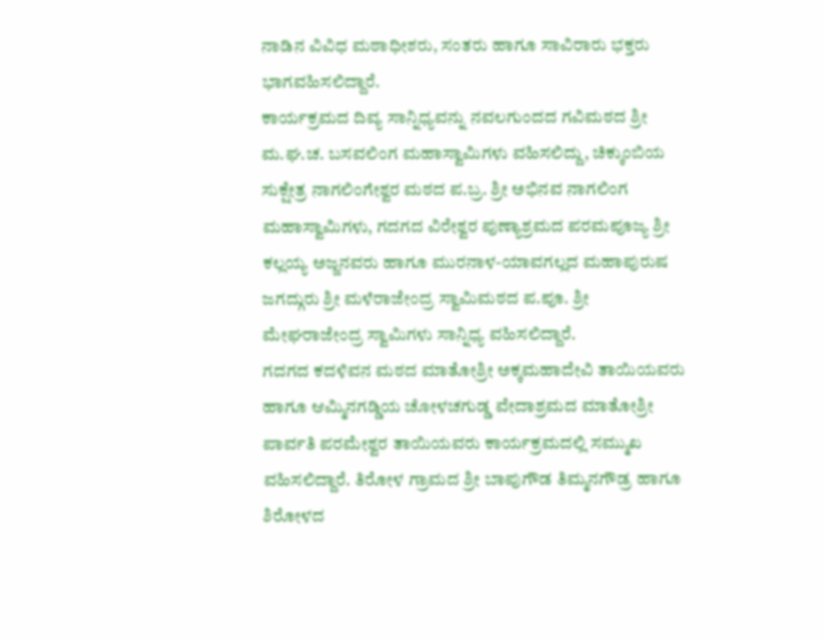ನಾಡಿನ ವಿವಿಧ ಮಠಾಧೀಶರು, ಸಂತರು ಹಾಗೂ ಸಾವಿರಾರು ಭಕ್ತರು ಭಾಗವಹಿಸಲಿದ್ದಾರೆ.
ಕಾರ್ಯಕ್ರಮದ ದಿವ್ಯ ಸಾನ್ನಿಧ್ಯವನ್ನು ನವಲಗುಂದದ ಗವಿಮಠದ ಶ್ರೀ ಮ.ಘ.ಚ. ಬಸವಲಿಂಗ ಮಹಾಸ್ವಾಮಿಗಳು ವಹಿಸಲಿದ್ದು, ಚಿಕ್ಕುಂಬಿಯ ಸುಕ್ಷೇತ್ರ ನಾಗಲಿಂಗೇಶ್ವರ ಮಠದ ಪ.ಬ್ರ. ಶ್ರೀ ಅಭಿನವ ನಾಗಲಿಂಗ ಮಹಾಸ್ವಾಮಿಗಳು, ಗದಗದ ವಿರೇಶ್ವರ ಪುಣ್ಯಾಶ್ರಮದ ಪರಮಪೂಜ್ಯ ಶ್ರೀ ಕಲ್ಲಯ್ಯ ಅಜ್ಜನವರು ಹಾಗೂ ಮುರನಾಳ-ಯಾವಗಲ್ಲದ ಮಹಾಪುರುಷ ಜಗದ್ಗುರು ಶ್ರೀ ಮಳೆರಾಜೇಂದ್ರ ಸ್ವಾಮಿಮಠದ ಪ.ಪೂ. ಶ್ರೀ ಮೇಘರಾಜೇಂದ್ರ ಸ್ವಾಮಿಗಳು ಸಾನ್ನಿಧ್ಯ ವಹಿಸಲಿದ್ದಾರೆ.
ಗದಗದ ಕದಳಿವನ ಮಠದ ಮಾತೋಶ್ರೀ ಅಕ್ಕಮಹಾದೇವಿ ತಾಯಿಯವರು ಹಾಗೂ ಆಮ್ಮಿನಗಡ್ಡಿಯ ಚೋಳಚಗುಡ್ಡ ವೇದಾಶ್ರಮದ ಮಾತೋಶ್ರೀ ಪಾರ್ವತಿ ಪರಮೇಶ್ವರ ತಾಯಿಯವರು ಕಾರ್ಯಕ್ರಮದಲ್ಲಿ ಸಮ್ಮುಖ ವಹಿಸಲಿದ್ದಾರೆ. ತಿರೋಳ ಗ್ರಾಮದ ಶ್ರೀ ಬಾಪುಗೌಡ ತಿಮ್ಮನಗೌಡ್ರ ಹಾಗೂ ಶಿರೋಳದ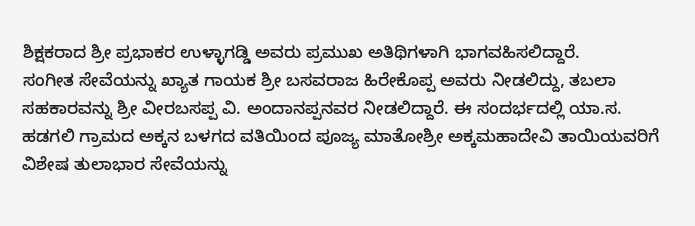ಶಿಕ್ಷಕರಾದ ಶ್ರೀ ಪ್ರಭಾಕರ ಉಳ್ಳಾಗಡ್ಡಿ ಅವರು ಪ್ರಮುಖ ಅತಿಥಿಗಳಾಗಿ ಭಾಗವಹಿಸಲಿದ್ದಾರೆ.
ಸಂಗೀತ ಸೇವೆಯನ್ನು ಖ್ಯಾತ ಗಾಯಕ ಶ್ರೀ ಬಸವರಾಜ ಹಿರೇಕೊಪ್ಪ ಅವರು ನೀಡಲಿದ್ದು, ತಬಲಾ ಸಹಕಾರವನ್ನು ಶ್ರೀ ವೀರಬಸಪ್ಪ ವಿ. ಅಂದಾನಪ್ಪನವರ ನೀಡಲಿದ್ದಾರೆ. ಈ ಸಂದರ್ಭದಲ್ಲಿ ಯಾ.ಸ. ಹಡಗಲಿ ಗ್ರಾಮದ ಅಕ್ಕನ ಬಳಗದ ವತಿಯಿಂದ ಪೂಜ್ಯ ಮಾತೋಶ್ರೀ ಅಕ್ಕಮಹಾದೇವಿ ತಾಯಿಯವರಿಗೆ ವಿಶೇಷ ತುಲಾಭಾರ ಸೇವೆಯನ್ನು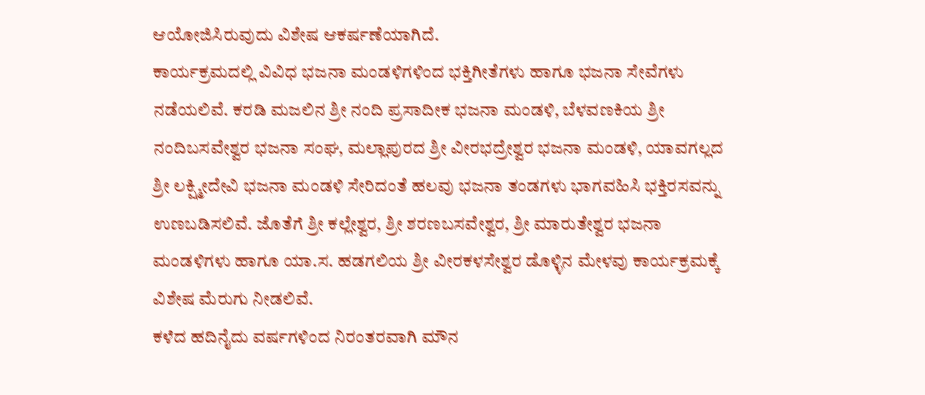ಆಯೋಜಿಸಿರುವುದು ವಿಶೇಷ ಆಕರ್ಷಣೆಯಾಗಿದೆ.
ಕಾರ್ಯಕ್ರಮದಲ್ಲಿ ವಿವಿಧ ಭಜನಾ ಮಂಡಳಿಗಳಿಂದ ಭಕ್ತಿಗೀತೆಗಳು ಹಾಗೂ ಭಜನಾ ಸೇವೆಗಳು ನಡೆಯಲಿವೆ. ಕರಡಿ ಮಜಲಿನ ಶ್ರೀ ನಂದಿ ಪ್ರಸಾದೀಕ ಭಜನಾ ಮಂಡಳಿ, ಬೆಳವಣಕಿಯ ಶ್ರೀ ನಂದಿಬಸವೇಶ್ವರ ಭಜನಾ ಸಂಘ, ಮಲ್ಲಾಪುರದ ಶ್ರೀ ವೀರಭದ್ರೇಶ್ವರ ಭಜನಾ ಮಂಡಳಿ, ಯಾವಗಲ್ಲದ ಶ್ರೀ ಲಕ್ಷ್ಮೀದೇವಿ ಭಜನಾ ಮಂಡಳಿ ಸೇರಿದಂತೆ ಹಲವು ಭಜನಾ ತಂಡಗಳು ಭಾಗವಹಿಸಿ ಭಕ್ತಿರಸವನ್ನು ಉಣಬಡಿಸಲಿವೆ. ಜೊತೆಗೆ ಶ್ರೀ ಕಲ್ಲೇಶ್ವರ, ಶ್ರೀ ಶರಣಬಸವೇಶ್ವರ, ಶ್ರೀ ಮಾರುತೇಶ್ವರ ಭಜನಾ ಮಂಡಳಿಗಳು ಹಾಗೂ ಯಾ.ಸ. ಹಡಗಲಿಯ ಶ್ರೀ ವೀರಕಳಸೇಶ್ವರ ಡೊಳ್ಳಿನ ಮೇಳವು ಕಾರ್ಯಕ್ರಮಕ್ಕೆ ವಿಶೇಷ ಮೆರುಗು ನೀಡಲಿವೆ.
ಕಳೆದ ಹದಿನೈದು ವರ್ಷಗಳಿಂದ ನಿರಂತರವಾಗಿ ಮೌನ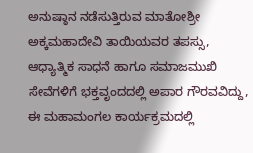ಅನುಷ್ಠಾನ ನಡೆಸುತ್ತಿರುವ ಮಾತೋಶ್ರೀ ಅಕ್ಕಮಹಾದೇವಿ ತಾಯಿಯವರ ತಪಸ್ಸು, ಆಧ್ಯಾತ್ಮಿಕ ಸಾಧನೆ ಹಾಗೂ ಸಮಾಜಮುಖಿ ಸೇವೆಗಳಿಗೆ ಭಕ್ತವೃಂದದಲ್ಲಿ ಅಪಾರ ಗೌರವವಿದ್ದು, ಈ ಮಹಾಮಂಗಲ ಕಾರ್ಯಕ್ರಮದಲ್ಲಿ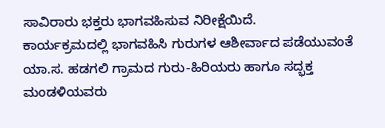ಸಾವಿರಾರು ಭಕ್ತರು ಭಾಗವಹಿಸುವ ನಿರೀಕ್ಷೆಯಿದೆ.
ಕಾರ್ಯಕ್ರಮದಲ್ಲಿ ಭಾಗವಹಿಸಿ ಗುರುಗಳ ಆಶೀರ್ವಾದ ಪಡೆಯುವಂತೆ ಯಾ.ಸ. ಹಡಗಲಿ ಗ್ರಾಮದ ಗುರು-ಹಿರಿಯರು ಹಾಗೂ ಸದ್ಭಕ್ತ ಮಂಡಳಿಯವರು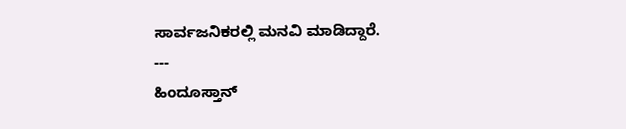ಸಾರ್ವಜನಿಕರಲ್ಲಿ ಮನವಿ ಮಾಡಿದ್ದಾರೆ.
---
ಹಿಂದೂಸ್ತಾನ್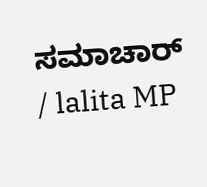ಸಮಾಚಾರ್ / lalita MP